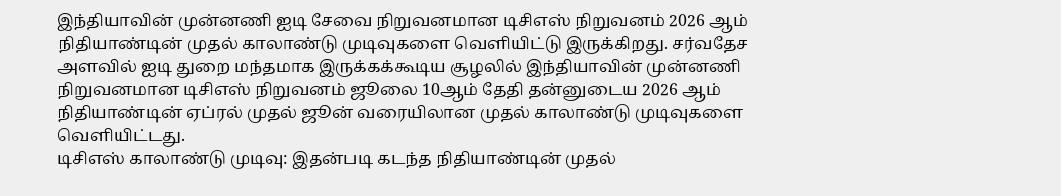இந்தியாவின் முன்னணி ஐடி சேவை நிறுவனமான டிசிஎஸ் நிறுவனம் 2026 ஆம் நிதியாண்டின் முதல் காலாண்டு முடிவுகளை வெளியிட்டு இருக்கிறது. சர்வதேச அளவில் ஐடி துறை மந்தமாக இருக்கக்கூடிய சூழலில் இந்தியாவின் முன்னணி நிறுவனமான டிசிஎஸ் நிறுவனம் ஜூலை 10ஆம் தேதி தன்னுடைய 2026 ஆம் நிதியாண்டின் ஏப்ரல் முதல் ஜூன் வரையிலான முதல் காலாண்டு முடிவுகளை வெளியிட்டது.
டிசிஎஸ் காலாண்டு முடிவு: இதன்படி கடந்த நிதியாண்டின் முதல்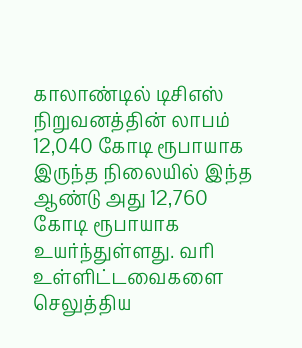காலாண்டில் டிசிஎஸ் நிறுவனத்தின் லாபம் 12,040 கோடி ரூபாயாக இருந்த நிலையில் இந்த ஆண்டு அது 12,760 கோடி ரூபாயாக உயர்ந்துள்ளது. வரி உள்ளிட்டவைகளை செலுத்திய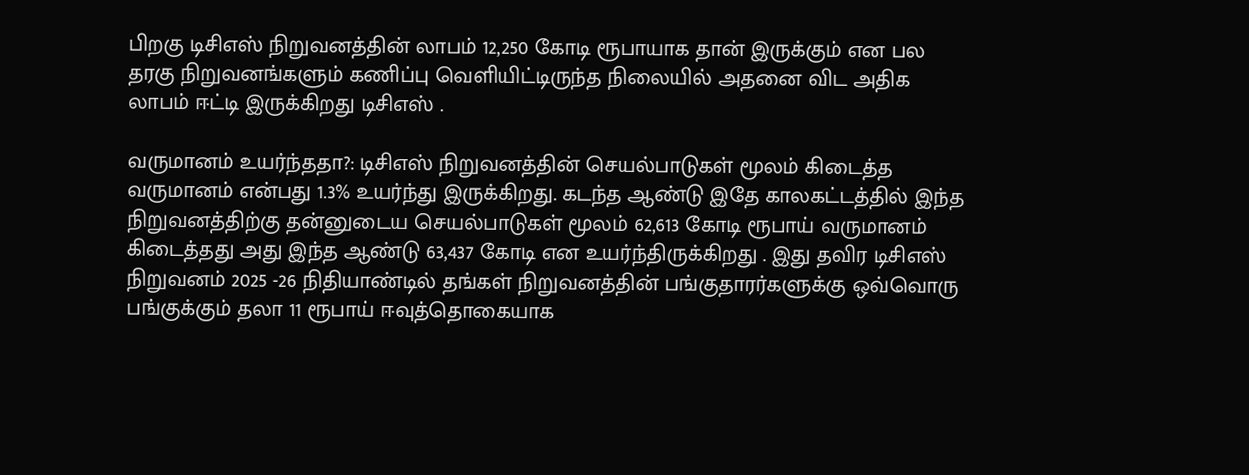பிறகு டிசிஎஸ் நிறுவனத்தின் லாபம் 12,250 கோடி ரூபாயாக தான் இருக்கும் என பல தரகு நிறுவனங்களும் கணிப்பு வெளியிட்டிருந்த நிலையில் அதனை விட அதிக லாபம் ஈட்டி இருக்கிறது டிசிஎஸ் .

வருமானம் உயர்ந்ததா?: டிசிஎஸ் நிறுவனத்தின் செயல்பாடுகள் மூலம் கிடைத்த வருமானம் என்பது 1.3% உயர்ந்து இருக்கிறது. கடந்த ஆண்டு இதே காலகட்டத்தில் இந்த நிறுவனத்திற்கு தன்னுடைய செயல்பாடுகள் மூலம் 62,613 கோடி ரூபாய் வருமானம் கிடைத்தது அது இந்த ஆண்டு 63,437 கோடி என உயர்ந்திருக்கிறது . இது தவிர டிசிஎஸ் நிறுவனம் 2025 -26 நிதியாண்டில் தங்கள் நிறுவனத்தின் பங்குதாரர்களுக்கு ஒவ்வொரு பங்குக்கும் தலா 11 ரூபாய் ஈவுத்தொகையாக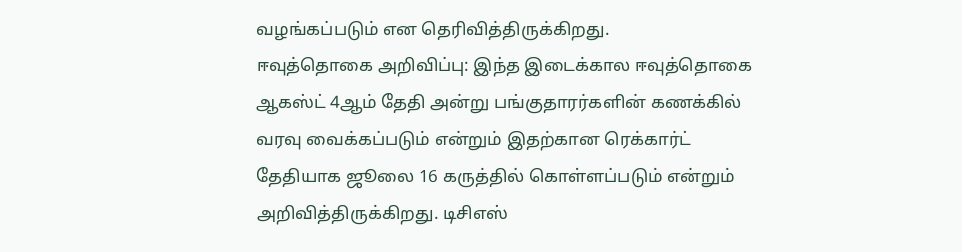வழங்கப்படும் என தெரிவித்திருக்கிறது.
ஈவுத்தொகை அறிவிப்பு: இந்த இடைக்கால ஈவுத்தொகை ஆகஸ்ட் 4ஆம் தேதி அன்று பங்குதாரர்களின் கணக்கில் வரவு வைக்கப்படும் என்றும் இதற்கான ரெக்கார்ட் தேதியாக ஜூலை 16 கருத்தில் கொள்ளப்படும் என்றும் அறிவித்திருக்கிறது. டிசிஎஸ்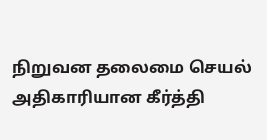நிறுவன தலைமை செயல் அதிகாரியான கீர்த்தி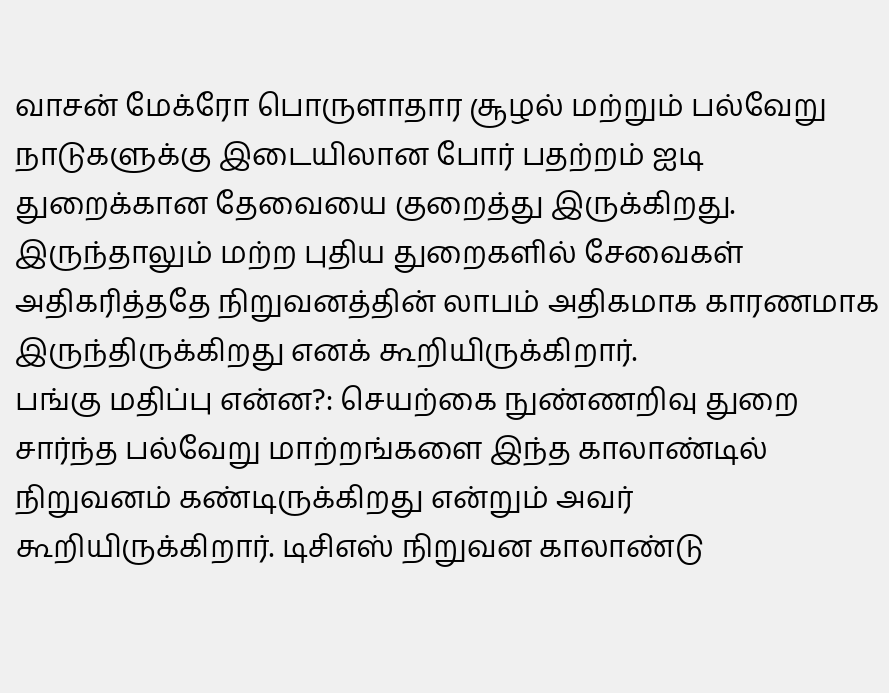வாசன் மேக்ரோ பொருளாதார சூழல் மற்றும் பல்வேறு நாடுகளுக்கு இடையிலான போர் பதற்றம் ஐடி துறைக்கான தேவையை குறைத்து இருக்கிறது. இருந்தாலும் மற்ற புதிய துறைகளில் சேவைகள் அதிகரித்ததே நிறுவனத்தின் லாபம் அதிகமாக காரணமாக இருந்திருக்கிறது எனக் கூறியிருக்கிறார்.
பங்கு மதிப்பு என்ன?: செயற்கை நுண்ணறிவு துறை சார்ந்த பல்வேறு மாற்றங்களை இந்த காலாண்டில் நிறுவனம் கண்டிருக்கிறது என்றும் அவர் கூறியிருக்கிறார். டிசிஎஸ் நிறுவன காலாண்டு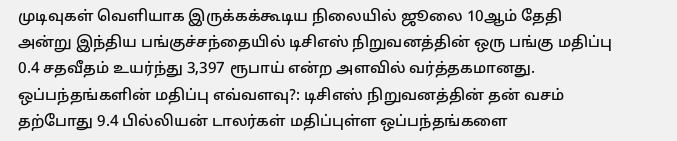முடிவுகள் வெளியாக இருக்கக்கூடிய நிலையில் ஜூலை 10ஆம் தேதி அன்று இந்திய பங்குச்சந்தையில் டிசிஎஸ் நிறுவனத்தின் ஒரு பங்கு மதிப்பு 0.4 சதவீதம் உயர்ந்து 3,397 ரூபாய் என்ற அளவில் வர்த்தகமானது.
ஒப்பந்தங்களின் மதிப்பு எவ்வளவு?: டிசிஎஸ் நிறுவனத்தின் தன் வசம் தற்போது 9.4 பில்லியன் டாலர்கள் மதிப்புள்ள ஒப்பந்தங்களை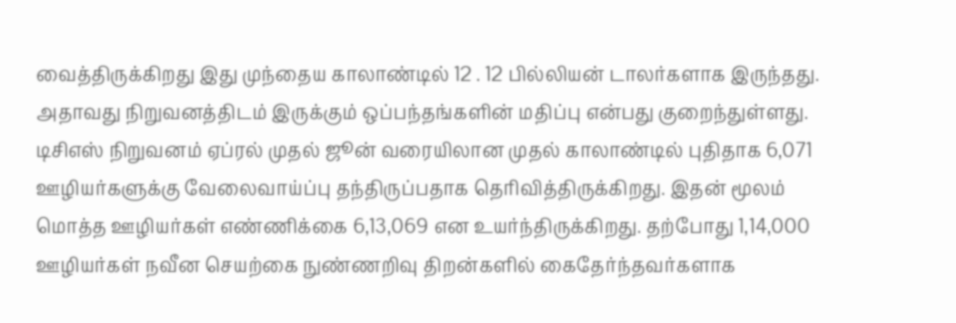வைத்திருக்கிறது இது முந்தைய காலாண்டில் 12 . 12 பில்லியன் டாலர்களாக இருந்தது. அதாவது நிறுவனத்திடம் இருக்கும் ஒப்பந்தங்களின் மதிப்பு என்பது குறைந்துள்ளது. டிசிஎஸ் நிறுவனம் ஏப்ரல் முதல் ஜூன் வரையிலான முதல் காலாண்டில் புதிதாக 6,071 ஊழியர்களுக்கு வேலைவாய்ப்பு தந்திருப்பதாக தெரிவித்திருக்கிறது. இதன் மூலம் மொத்த ஊழியர்கள் எண்ணிக்கை 6,13,069 என உயர்ந்திருக்கிறது. தற்போது 1,14,000 ஊழியர்கள் நவீன செயற்கை நுண்ணறிவு திறன்களில் கைதேர்ந்தவர்களாக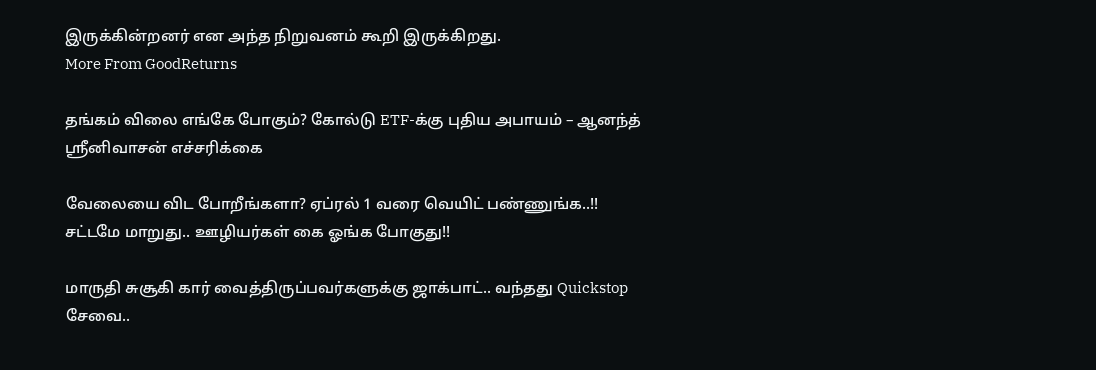இருக்கின்றனர் என அந்த நிறுவனம் கூறி இருக்கிறது.
More From GoodReturns

தங்கம் விலை எங்கே போகும்? கோல்டு ETF-க்கு புதிய அபாயம் – ஆனந்த் ஸ்ரீனிவாசன் எச்சரிக்கை

வேலையை விட போறீங்களா? ஏப்ரல் 1 வரை வெயிட் பண்ணுங்க..!! சட்டமே மாறுது.. ஊழியர்கள் கை ஓங்க போகுது!!

மாருதி சுசூகி கார் வைத்திருப்பவர்களுக்கு ஜாக்பாட்.. வந்தது Quickstop சேவை..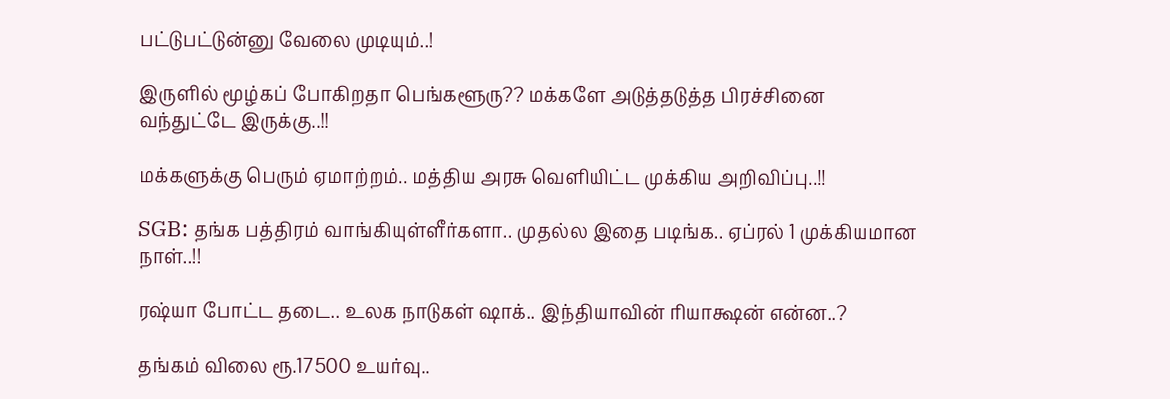பட்டுபட்டுன்னு வேலை முடியும்..!

இருளில் மூழ்கப் போகிறதா பெங்களூரு?? மக்களே அடுத்தடுத்த பிரச்சினை வந்துட்டே இருக்கு..!!

மக்களுக்கு பெரும் ஏமாற்றம்.. மத்திய அரசு வெளியிட்ட முக்கிய அறிவிப்பு..!!

SGB: தங்க பத்திரம் வாங்கியுள்ளீர்களா.. முதல்ல இதை படிங்க.. ஏப்ரல் 1 முக்கியமான நாள்..!!

ரஷ்யா போட்ட தடை.. உலக நாடுகள் ஷாக்.. இந்தியாவின் ரியாக்ஷன் என்ன..?

தங்கம் விலை ரூ.17500 உயர்வு..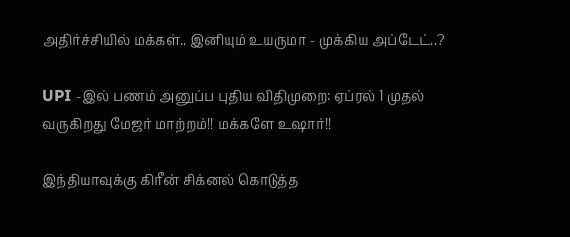அதிர்ச்சியில் மக்கள்.. இனியும் உயருமா - முக்கிய அப்டேட்..?

UPI -இல் பணம் அனுப்ப புதிய விதிமுறை: ஏப்ரல் 1 முதல் வருகிறது மேஜர் மாற்றம்!! மக்களே உஷார்!!

இந்தியாவுக்கு கிரீன் சிக்னல் கொடுத்த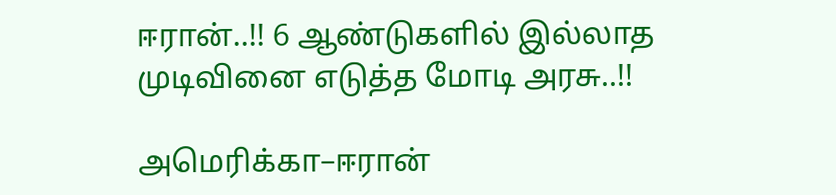ஈரான்..!! 6 ஆண்டுகளில் இல்லாத முடிவினை எடுத்த மோடி அரசு..!!

அமெரிக்கா–ஈரான்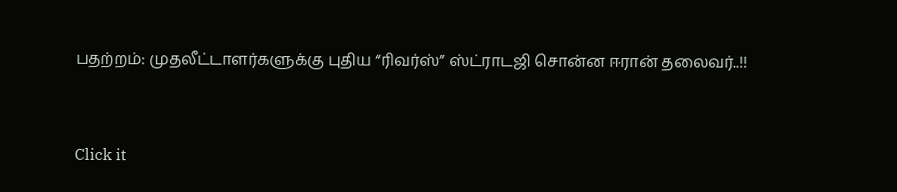பதற்றம்: முதலீட்டாளர்களுக்கு புதிய “ரிவர்ஸ்” ஸ்ட்ராடஜி சொன்ன ஈரான் தலைவர்..!!



Click it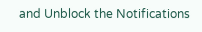and Unblock the Notifications